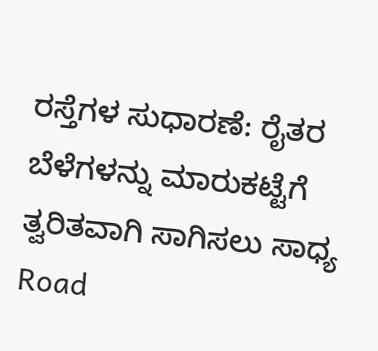ರಸ್ತೆಗಳ ಸುಧಾರಣೆ: ರೈತರ ಬೆಳೆಗಳನ್ನು ಮಾರುಕಟ್ಟೆಗೆ ತ್ವರಿತವಾಗಿ ಸಾಗಿಸಲು ಸಾಧ್ಯ
Road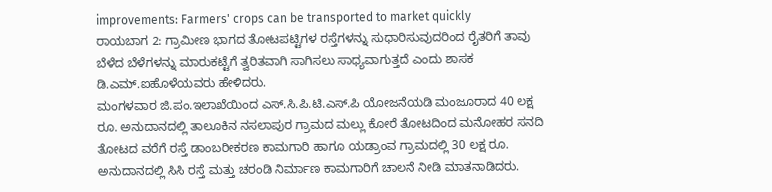improvements: Farmers' crops can be transported to market quickly
ರಾಯಬಾಗ 2: ಗ್ರಾಮೀಣ ಭಾಗದ ತೋಟಪಟ್ಟಿಗಳ ರಸ್ತೆಗಳನ್ನು ಸುಧಾರಿಸುವುದರಿಂದ ರೈತರಿಗೆ ತಾವು ಬೆಳೆದ ಬೆಳೆಗಳನ್ನು ಮಾರುಕಟ್ಟೆಗೆ ತ್ವರಿತವಾಗಿ ಸಾಗಿಸಲು ಸಾಧ್ಯವಾಗುತ್ತದೆ ಎಂದು ಶಾಸಕ ಡಿ.ಎಮ್.ಐಹೊಳೆಯವರು ಹೇಳಿದರು.
ಮಂಗಳವಾರ ಜಿ.ಪಂ.ಇಲಾಖೆಯಿಂದ ಎಸ್.ಸಿ.ಪಿ.ಟಿ.ಎಸ್.ಪಿ ಯೋಜನೆಯಡಿ ಮಂಜೂರಾದ 40 ಲಕ್ಷ ರೂ. ಅನುದಾನದಲ್ಲಿ ತಾಲೂಕಿನ ನಸಲಾಪುರ ಗ್ರಾಮದ ಮಲ್ಲು ಕೋರೆ ತೋಟದಿಂದ ಮನೋಹರ ಸನದಿ ತೋಟದ ವರೆಗೆ ರಸ್ತೆ ಡಾಂಬರೀಕರಣ ಕಾಮಗಾರಿ ಹಾಗೂ ಯಡ್ರಾಂವ ಗ್ರಾಮದಲ್ಲಿ 30 ಲಕ್ಷ ರೂ. ಅನುದಾನದಲ್ಲಿ ಸಿಸಿ ರಸ್ತೆ ಮತ್ತು ಚರಂಡಿ ನಿರ್ಮಾಣ ಕಾಮಗಾರಿಗೆ ಚಾಲನೆ ನೀಡಿ ಮಾತನಾಡಿದರು.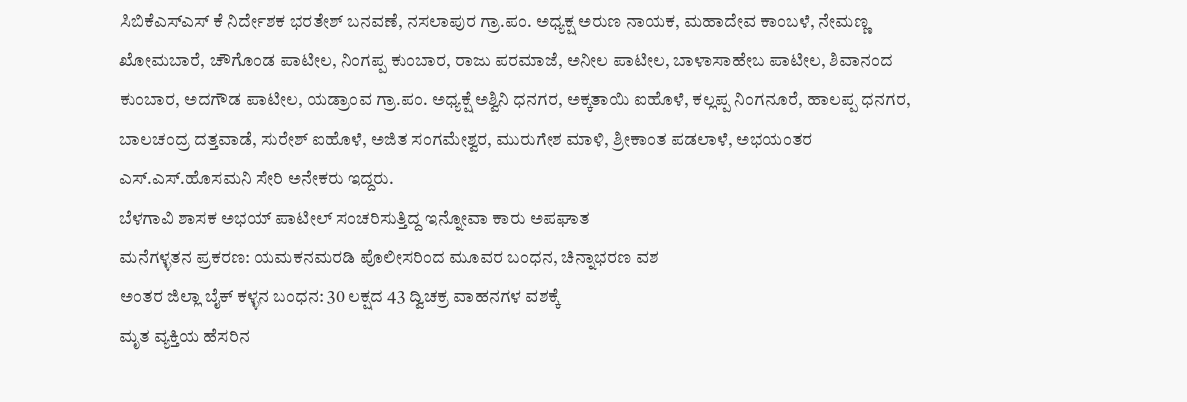ಸಿಬಿಕೆಎಸ್ಎಸ್ ಕೆ ನಿರ್ದೇಶಕ ಭರತೇಶ್ ಬನವಣೆ, ನಸಲಾಪುರ ಗ್ರಾ.ಪಂ. ಅಧ್ಯಕ್ಷ ಅರುಣ ನಾಯಕ, ಮಹಾದೇವ ಕಾಂಬಳೆ, ನೇಮಣ್ಣ ಖೋಮಬಾರೆ, ಚೌಗೊಂಡ ಪಾಟೀಲ, ನಿಂಗಪ್ಪ ಕುಂಬಾರ, ರಾಜು ಪರಮಾಜೆ, ಅನೀಲ ಪಾಟೀಲ, ಬಾಳಾಸಾಹೇಬ ಪಾಟೀಲ, ಶಿವಾನಂದ ಕುಂಬಾರ, ಅದಗೌಡ ಪಾಟೀಲ, ಯಡ್ರಾಂವ ಗ್ರಾ.ಪಂ. ಅಧ್ಯಕ್ಷೆ ಅಶ್ವಿನಿ ಧನಗರ, ಅಕ್ಕತಾಯಿ ಐಹೊಳೆ, ಕಲ್ಲಪ್ಪ ನಿಂಗನೂರೆ, ಹಾಲಪ್ಪ ಧನಗರ, ಬಾಲಚಂದ್ರ ದತ್ತವಾಡೆ, ಸುರೇಶ್ ಐಹೊಳೆ, ಅಜಿತ ಸಂಗಮೇಶ್ವರ, ಮುರುಗೇಶ ಮಾಳಿ, ಶ್ರೀಕಾಂತ ಪಡಲಾಳೆ, ಅಭಯಂತರ ಎಸ್.ಎಸ್.ಹೊಸಮನಿ ಸೇರಿ ಅನೇಕರು ಇದ್ದರು.
ಬೆಳಗಾವಿ ಶಾಸಕ ಅಭಯ್ ಪಾಟೀಲ್ ಸಂಚರಿಸುತ್ತಿದ್ದ ಇನ್ನೋವಾ ಕಾರು ಅಪಘಾತ
ಮನೆಗಳ್ಳತನ ಪ್ರಕರಣ: ಯಮಕನಮರಡಿ ಪೊಲೀಸರಿಂದ ಮೂವರ ಬಂಧನ, ಚಿನ್ನಾಭರಣ ವಶ
ಅಂತರ ಜಿಲ್ಲಾ ಬೈಕ್ ಕಳ್ಳನ ಬಂಧನ: 30 ಲಕ್ಷದ 43 ದ್ವಿಚಕ್ರ ವಾಹನಗಳ ವಶಕ್ಕೆ
ಮೃತ ವ್ಯಕ್ತಿಯ ಹೆಸರಿನ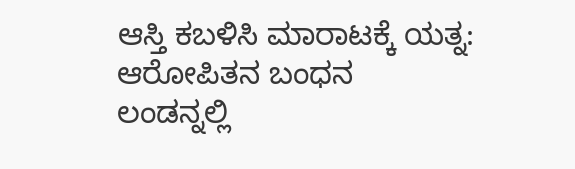ಆಸ್ತಿ ಕಬಳಿಸಿ ಮಾರಾಟಕ್ಕೆ ಯತ್ನ: ಆರೋಪಿತನ ಬಂಧನ
ಲಂಡನ್ನಲ್ಲಿ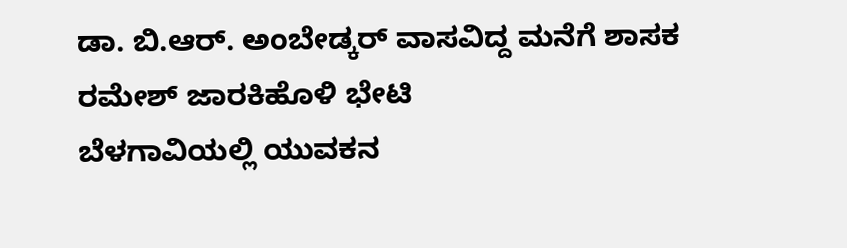ಡಾ. ಬಿ.ಆರ್. ಅಂಬೇಡ್ಕರ್ ವಾಸವಿದ್ದ ಮನೆಗೆ ಶಾಸಕ ರಮೇಶ್ ಜಾರಕಿಹೊಳಿ ಭೇಟಿ
ಬೆಳಗಾವಿಯಲ್ಲಿ ಯುವಕನ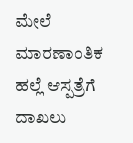ಮೇಲೆ ಮಾರಣಾಂತಿಕ ಹಲ್ಲೆ ಆಸ್ಪತ್ರೆಗೆ ದಾಖಲು